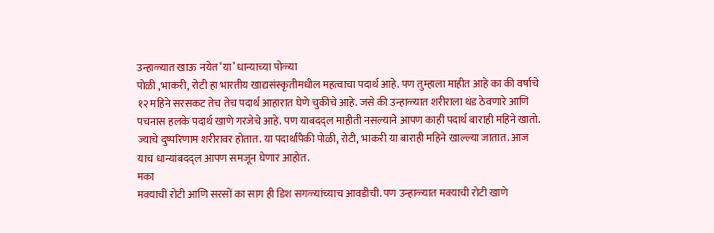उन्हाळ्यात खाऊ नयेत ‘या’ धान्याच्या पोळ्या
पोळी ,भाकरी, रोटी हा भारतीय खाद्यसंस्कृतीमधील महत्वाचा पदार्थ आहे. पण तुम्हाला माहीत आहे का की वर्षाचे १२ महिने सरसकट तेच तेच पदार्थ आहारात घेणे चुकीचे आहे. जसे की उन्हाळ्यात शरीराला थंड ठेवणारे आणि पचनास हलके पदार्थ खाणे गरजेचे आहे. पण याबदद्ल माहीती नसल्याने आपण काही पदार्थ बाराही महिने खातो. ज्याचे दुष्परिणाम शरीरावर होतात. या पदार्थांपैकी पोळी, रोटी, भाकरी या बाराही महिने खाल्ल्या जातात. आज याच धान्यांबदद्ल आपण समजून घेणार आहोत.
मका
मक्याची रोटी आणि सरसों का साग ही डिश सगळ्यांच्याच आवडीची. पण उन्हाळ्यात मक्याची रोटी खाणे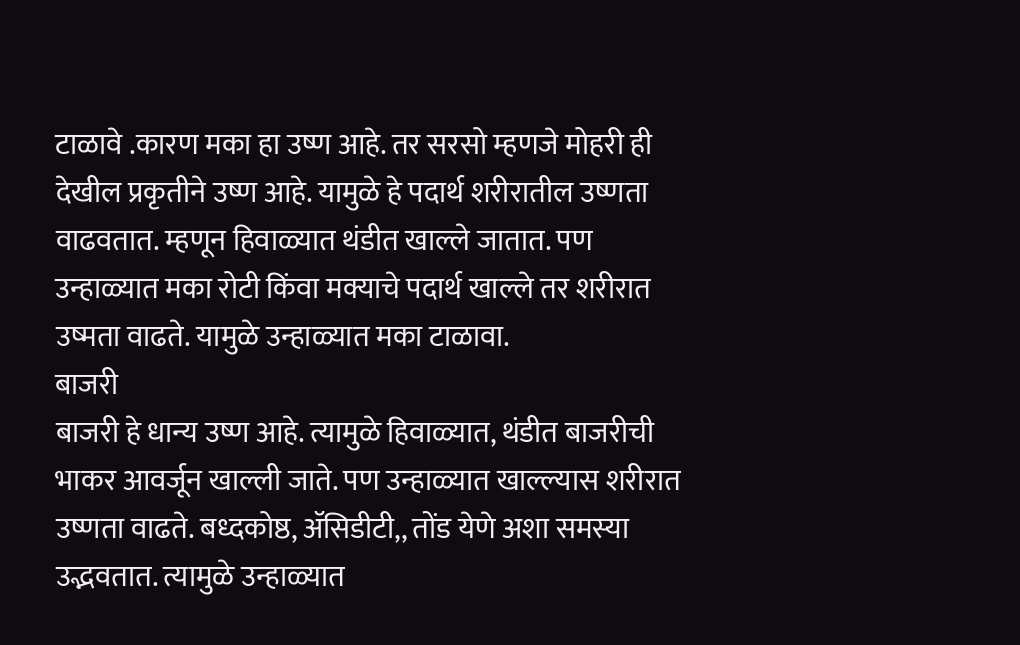टाळावे .कारण मका हा उष्ण आहे. तर सरसो म्हणजे मोहरी ही देखील प्रकृतीने उष्ण आहे. यामुळे हे पदार्थ शरीरातील उष्णता वाढवतात. म्हणून हिवाळ्यात थंडीत खाल्ले जातात. पण उन्हाळ्यात मका रोटी किंवा मक्याचे पदार्थ खाल्ले तर शरीरात उष्मता वाढते. यामुळे उन्हाळ्यात मका टाळावा.
बाजरी
बाजरी हे धान्य उष्ण आहे. त्यामुळे हिवाळ्यात, थंडीत बाजरीची भाकर आवर्जून खाल्ली जाते. पण उन्हाळ्यात खाल्ल्यास शरीरात उष्णता वाढते. बध्दकोष्ठ, ॲसिडीटी,, तोंड येणे अशा समस्या उद्भवतात. त्यामुळे उन्हाळ्यात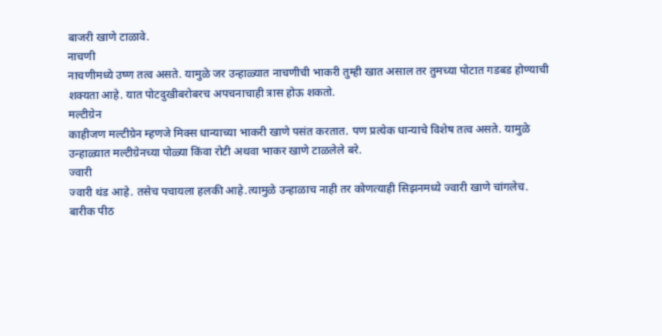बाजरी खाणे टाळावे.
नाचणी
नाचणीमध्ये उष्ण तत्व असते. यामुळे जर उन्हाळ्यात नाचणीची भाकरी तुम्ही खात असाल तर तुमच्या पोटात गडबड होण्याची शक्यता आहे. यात पोटदुखीबरोबरच अपचनाचाही त्रास होऊ शकतो.
मल्टीग्रेन
काहीजण मल्टीग्रेन म्हणजे मिक्स धान्याच्या भाकरी खाणे पसंत करतात. पण प्रत्येक धान्याचे विशेष तत्व असते. यामुळे उन्हाळ्यात मल्टीग्रेनच्या पोळ्या किंवा रोटी अथवा भाकर खाणे टाळलेले बरे.
ज्वारी
ज्वारी थंड आहे. तसेच पचायला हलकी आहे.त्यामुळे उन्हाळाच नाही तर कोणत्याही सिझनमध्ये ज्वारी खाणे चांगलेच.
बारीक पीठ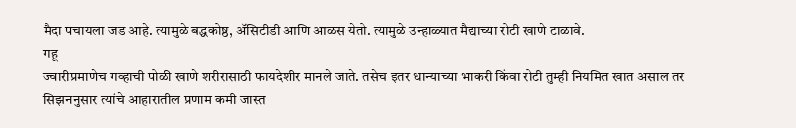मैदा पचायला जड आहे. त्यामुळे बद्धकोष्ठ, ॲसिटीडी आणि आळस येतो. त्यामुळे उन्हाळ्यात मैद्याच्या रोटी खाणे टाळावे.
गहू
ज्वारीप्रमाणेच गव्हाची पोळी खाणे शरीरासाठी फायदेशीर मानले जाते. तसेच इतर धान्याच्या भाकरी किंवा रोटी तुम्ही नियमित खात असाल तर सिझननुसार त्यांचे आहारातील प्रणाम कमी जास्त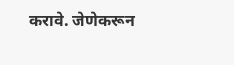करावे. जेणेकरून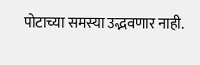पोटाच्या समस्या उद्भवणार नाही.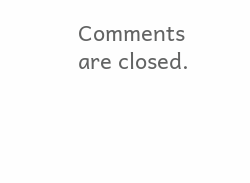Comments are closed.